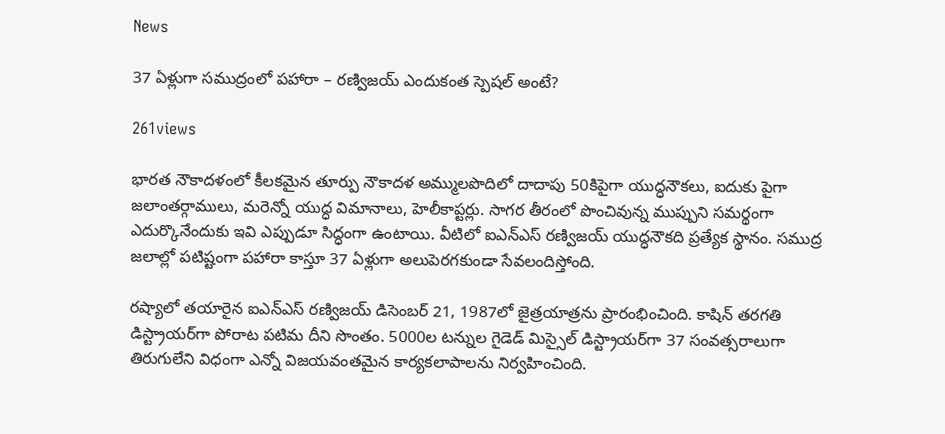News

37 ఏళ్లుగా సముద్రంలో పహారా – రణ్విజయ్‌ ఎందుకంత స్పెషల్ అంటే?

261views

భారత నౌకాదళంలో కీలకమైన తూర్పు నౌకాదళ అమ్ములపొదిలో దాదాపు 50కిపైగా యుద్ధనౌకలు, ఐదుకు పైగా జలాంతర్గాములు, మరెన్నో యుద్ధ విమానాలు, హెలీకాప్టర్లు. సాగర తీరంలో పొంచివున్న ముప్పుని సమర్థంగా ఎదుర్కొనేందుకు ఇవి ఎప్పుడూ సిద్ధంగా ఉంటాయి. వీటిలో ఐఎన్ఎస్ రణ్విజయ్‌ యుద్ధనౌకది ప్రత్యేక స్థానం. సముద్ర జలాల్లో పటిష్టంగా పహారా కాస్తూ 37 ఏళ్లుగా అలుపెరగకుండా సేవలందిస్తోంది.

రష్యాలో తయారైన ఐఎన్ఎస్ రణ్విజయ్ డిసెంబర్ 21, 1987లో జైత్రయాత్రను ప్రారంభించింది. కాషిన్ తరగతి డిస్ట్రాయర్‌గా పోరాట పటిమ దీని సొంతం. 5000ల టన్నుల గైడెడ్ మిస్సైల్ డిస్ట్రాయర్‌గా 37 సంవత్సరాలుగా తిరుగులేని విధంగా ఎన్నో విజయవంతమైన కార్యకలాపాలను నిర్వహించింది.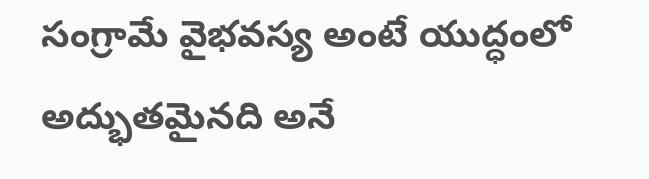సంగ్రామే వైభవస్య అంటే యుద్ధంలో అద్భుతమైనది అనే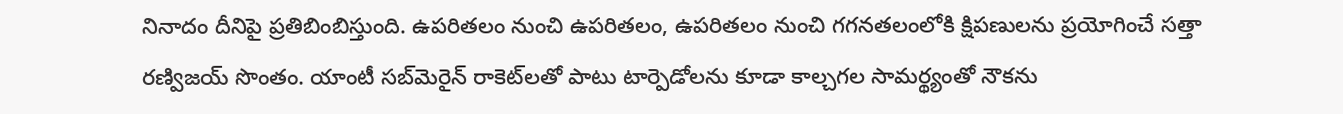నినాదం దీనిపై ప్రతిబింబిస్తుంది. ఉపరితలం నుంచి ఉపరితలం, ఉపరితలం నుంచి గగనతలంలోకి క్షిపణులను ప్రయోగించే సత్తా రణ్విజయ్ సొంతం. యాంటీ సబ్‌మెరైన్ రాకెట్‌లతో పాటు టార్పెడోలను కూడా కాల్చగల సామర్థ్యంతో నౌకను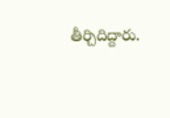తీర్చిదిద్దారు.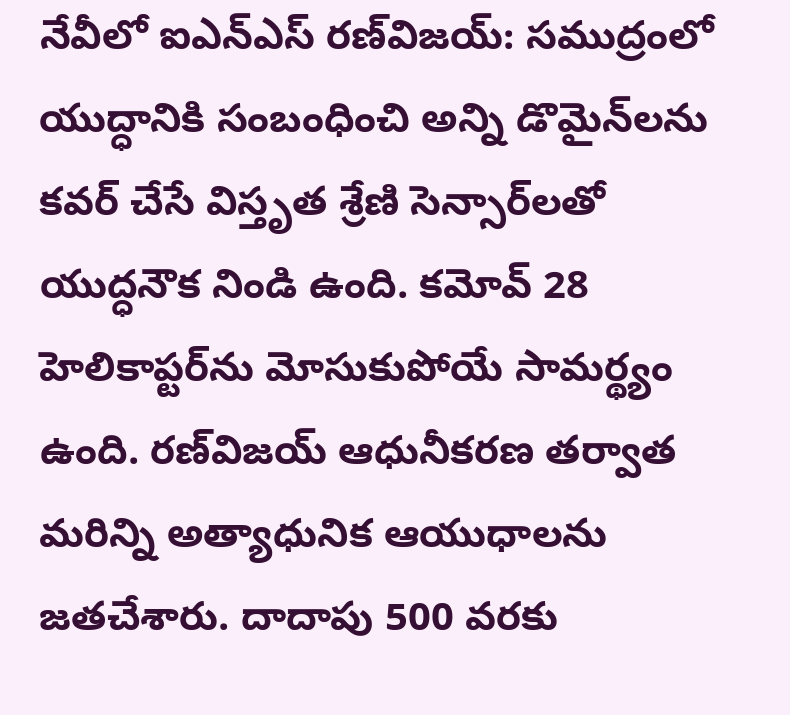నేవీలో ఐఎన్ఎస్ రణ్‌విజయ్: సముద్రంలో యుద్ధానికి సంబంధించి అన్ని డొమైన్‌లను కవర్ చేసే విస్తృత శ్రేణి సెన్సార్‌లతో యుద్ధనౌక నిండి ఉంది. కమోవ్ 28 హెలికాప్టర్‌ను మోసుకుపోయే సామర్థ్యం ఉంది. రణ్‌విజయ్ ఆధునీకరణ తర్వాత మరిన్ని అత్యాధునిక ఆయుధాలను జతచేశారు. దాదాపు 500 వరకు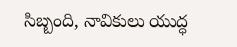సిబ్బంది, నావికులు యుద్ధ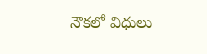నౌకలో విధులు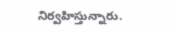నిర్వహిస్తున్నారు.